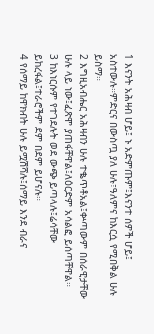1 እናንት አሕዛብ ሆይ፤ ኑ አድምጡም፤እናንተ ሰዎች ሆይ፤ አስተውሉ።ምድርና በውስጧ ያለ ሁሉ፣ዓለምና ከእርሷ የሚበቅል ሁሉ ይስማ።
2 እግዚአብሔር አሕዛብን ሁሉ ተቈጥቶአል፤ቍጣውም በሰራዊታቸው ሁሉ ላይ ነው፤ፈጽሞ ያጠፋቸዋል፤ለዕርድም አሳልፎ ይሰጣቸዋል።
3 ከእነርሱም የተገደሉት ወደ ውጭ ይጣላሉ፤ሬሳቸው ይከረፋል፤ተራሮችም ደም በደም ይሆናሉ።
4 የሰማይ ከዋክብት ሁሉ ይሟሽሻሉ፤ሰማይ እንደ ብራና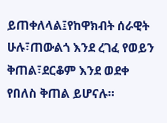ይጠቀለላል፤የከዋክብት ሰራዊት ሁሉ፣ጠውልጎ እንደ ረገፈ የወይን ቅጠል፣ደርቆም እንደ ወደቀ የበለስ ቅጠል ይሆናሉ።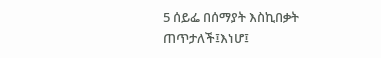5 ሰይፌ በሰማያት እስኪበቃት ጠጥታለች፤እነሆ፤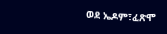ወደ ኤዶም፣ፈጽሞ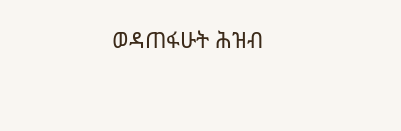ወዳጠፋሁት ሕዝብ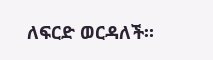ለፍርድ ወርዳለች።